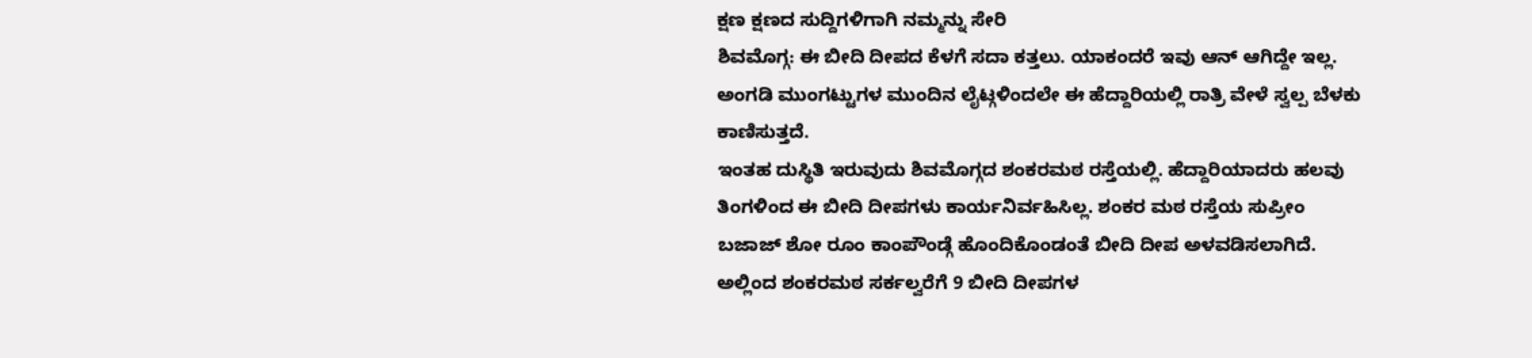ಕ್ಷಣ ಕ್ಷಣದ ಸುದ್ದಿಗಳಿಗಾಗಿ ನಮ್ಮನ್ನು ಸೇರಿ
ಶಿವಮೊಗ್ಗ: ಈ ಬೀದಿ ದೀಪದ ಕೆಳಗೆ ಸದಾ ಕತ್ತಲು. ಯಾಕಂದರೆ ಇವು ಆನ್ ಆಗಿದ್ದೇ ಇಲ್ಲ. ಅಂಗಡಿ ಮುಂಗಟ್ಟುಗಳ ಮುಂದಿನ ಲೈಟ್ಗಳಿಂದಲೇ ಈ ಹೆದ್ದಾರಿಯಲ್ಲಿ ರಾತ್ರಿ ವೇಳೆ ಸ್ವಲ್ಪ ಬೆಳಕು ಕಾಣಿಸುತ್ತದೆ.
ಇಂತಹ ದುಸ್ಥಿತಿ ಇರುವುದು ಶಿವಮೊಗ್ಗದ ಶಂಕರಮಠ ರಸ್ತೆಯಲ್ಲಿ. ಹೆದ್ದಾರಿಯಾದರು ಹಲವು ತಿಂಗಳಿಂದ ಈ ಬೀದಿ ದೀಪಗಳು ಕಾರ್ಯನಿರ್ವಹಿಸಿಲ್ಲ. ಶಂಕರ ಮಠ ರಸ್ತೆಯ ಸುಪ್ರೀಂ ಬಜಾಜ್ ಶೋ ರೂಂ ಕಾಂಪೌಂಡ್ಗೆ ಹೊಂದಿಕೊಂಡಂತೆ ಬೀದಿ ದೀಪ ಅಳವಡಿಸಲಾಗಿದೆ. ಅಲ್ಲಿಂದ ಶಂಕರಮಠ ಸರ್ಕಲ್ವರೆಗೆ 9 ಬೀದಿ ದೀಪಗಳ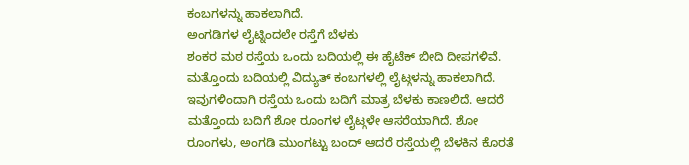ಕಂಬಗಳನ್ನು ಹಾಕಲಾಗಿದೆ.
ಅಂಗಡಿಗಳ ಲೈಟ್ನಿಂದಲೇ ರಸ್ತೆಗೆ ಬೆಳಕು
ಶಂಕರ ಮಠ ರಸ್ತೆಯ ಒಂದು ಬದಿಯಲ್ಲಿ ಈ ಹೈಟೆಕ್ ಬೀದಿ ದೀಪಗಳಿವೆ. ಮತ್ತೊಂದು ಬದಿಯಲ್ಲಿ ವಿದ್ಯುತ್ ಕಂಬಗಳಲ್ಲಿ ಲೈಟ್ಗಳನ್ನು ಹಾಕಲಾಗಿದೆ. ಇವುಗಳಿಂದಾಗಿ ರಸ್ತೆಯ ಒಂದು ಬದಿಗೆ ಮಾತ್ರ ಬೆಳಕು ಕಾಣಲಿದೆ. ಆದರೆ ಮತ್ತೊಂದು ಬದಿಗೆ ಶೋ ರೂಂಗಳ ಲೈಟ್ಗಳೇ ಆಸರೆಯಾಗಿದೆ. ಶೋ ರೂಂಗಳು, ಅಂಗಡಿ ಮುಂಗಟ್ಟು ಬಂದ್ ಆದರೆ ರಸ್ತೆಯಲ್ಲಿ ಬೆಳಕಿನ ಕೊರತೆ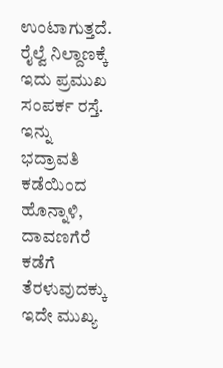ಉಂಟಾಗುತ್ತದೆ.
ರೈಲ್ವೆ ನಿಲ್ದಾಣಕ್ಕೆ ಇದು ಪ್ರಮುಖ ಸಂಪರ್ಕ ರಸ್ತೆ. ಇನ್ನು ಭದ್ರಾವತಿ ಕಡೆಯಿಂದ ಹೊನ್ನಾಳಿ, ದಾವಣಗೆರೆ ಕಡೆಗೆ ತೆರಳುವುದಕ್ಕು ಇದೇ ಮುಖ್ಯ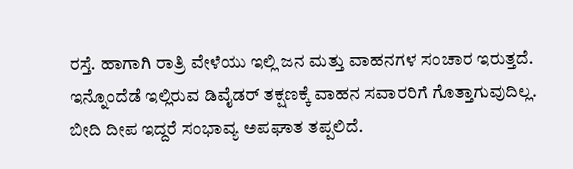ರಸ್ತೆ. ಹಾಗಾಗಿ ರಾತ್ರಿ ವೇಳೆಯು ಇಲ್ಲಿ ಜನ ಮತ್ತು ವಾಹನಗಳ ಸಂಚಾರ ಇರುತ್ತದೆ. ಇನ್ನೊಂದೆಡೆ ಇಲ್ಲಿರುವ ಡಿವೈಡರ್ ತಕ್ಷಣಕ್ಕೆ ವಾಹನ ಸವಾರರಿಗೆ ಗೊತ್ತಾಗುವುದಿಲ್ಲ. ಬೀದಿ ದೀಪ ಇದ್ದರೆ ಸಂಭಾವ್ಯ ಅಪಘಾತ ತಪ್ಪಲಿದೆ.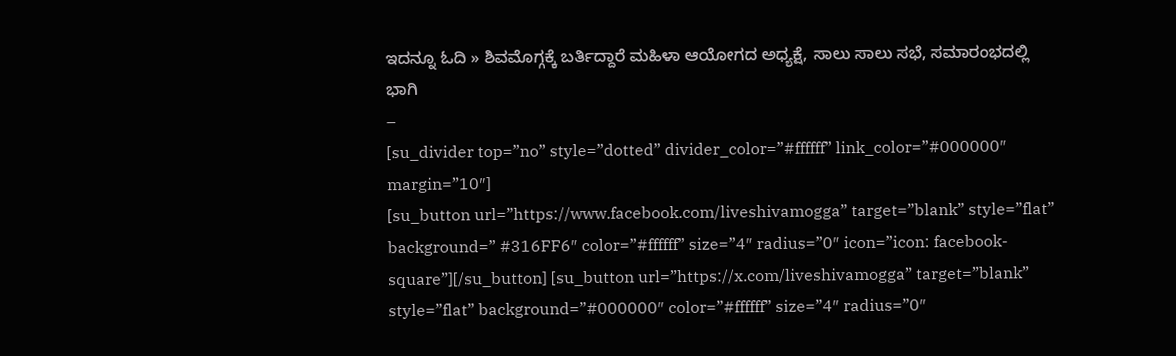ಇದನ್ನೂ ಓದಿ » ಶಿವಮೊಗ್ಗಕ್ಕೆ ಬರ್ತಿದ್ದಾರೆ ಮಹಿಳಾ ಆಯೋಗದ ಅಧ್ಯಕ್ಷೆ, ಸಾಲು ಸಾಲು ಸಭೆ, ಸಮಾರಂಭದಲ್ಲಿ ಭಾಗಿ
–
[su_divider top=”no” style=”dotted” divider_color=”#ffffff” link_color=”#000000″ margin=”10″]
[su_button url=”https://www.facebook.com/liveshivamogga” target=”blank” style=”flat” background=” #316FF6″ color=”#ffffff” size=”4″ radius=”0″ icon=”icon: facebook-square”][/su_button] [su_button url=”https://x.com/liveshivamogga” target=”blank” style=”flat” background=”#000000″ color=”#ffffff” size=”4″ radius=”0″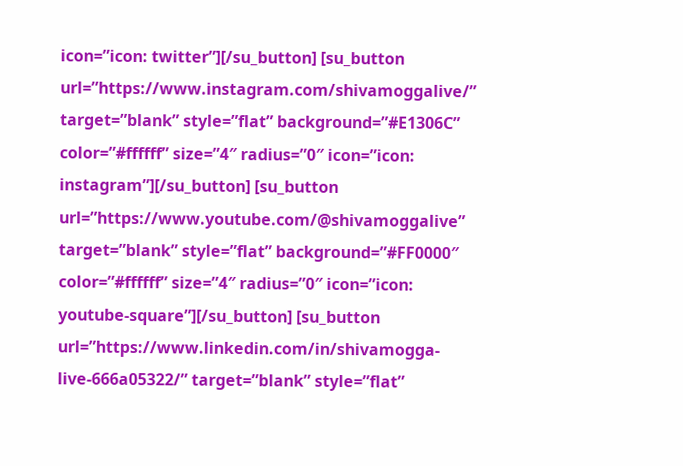icon=”icon: twitter”][/su_button] [su_button url=”https://www.instagram.com/shivamoggalive/” target=”blank” style=”flat” background=”#E1306C” color=”#ffffff” size=”4″ radius=”0″ icon=”icon: instagram”][/su_button] [su_button url=”https://www.youtube.com/@shivamoggalive” target=”blank” style=”flat” background=”#FF0000″ color=”#ffffff” size=”4″ radius=”0″ icon=”icon: youtube-square”][/su_button] [su_button url=”https://www.linkedin.com/in/shivamogga-live-666a05322/” target=”blank” style=”flat”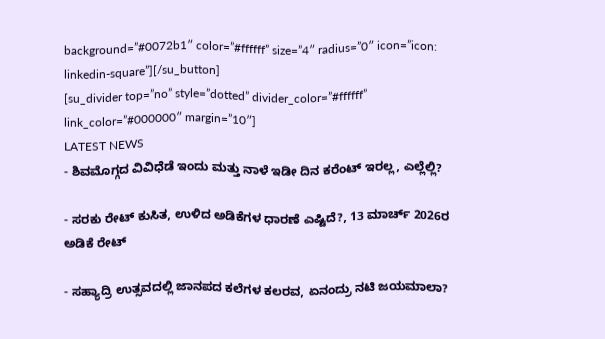background=”#0072b1″ color=”#ffffff” size=”4″ radius=”0″ icon=”icon: linkedin-square”][/su_button]
[su_divider top=”no” style=”dotted” divider_color=”#ffffff” link_color=”#000000″ margin=”10″]
LATEST NEWS
- ಶಿವಮೊಗ್ಗದ ವಿವಿಧೆಡೆ ಇಂದು ಮತ್ತು ನಾಳೆ ಇಡೀ ದಿನ ಕರೆಂಟ್ ಇರಲ್ಲ, ಎಲ್ಲೆಲ್ಲಿ?

- ಸರಕು ರೇಟ್ ಕುಸಿತ, ಉಳಿದ ಅಡಿಕೆಗಳ ಧಾರಣೆ ಎಷ್ಟಿದೆ?, 13 ಮಾರ್ಚ್ 2026ರ ಅಡಿಕೆ ರೇಟ್

- ಸಹ್ಯಾದ್ರಿ ಉತ್ಸವದಲ್ಲಿ ಜಾನಪದ ಕಲೆಗಳ ಕಲರವ, ಏನಂದ್ರು ನಟಿ ಜಯಮಾಲಾ?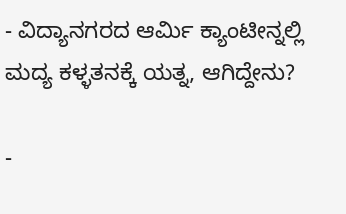- ವಿದ್ಯಾನಗರದ ಆರ್ಮಿ ಕ್ಯಾಂಟೀನ್ನಲ್ಲಿ ಮದ್ಯ ಕಳ್ಳತನಕ್ಕೆ ಯತ್ನ, ಆಗಿದ್ದೇನು?

-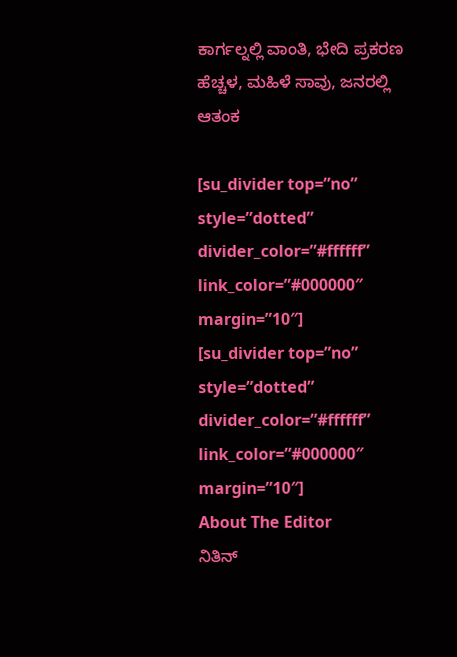ಕಾರ್ಗಲ್ನಲ್ಲಿ ವಾಂತಿ, ಭೇದಿ ಪ್ರಕರಣ ಹೆಚ್ಚಳ, ಮಹಿಳೆ ಸಾವು, ಜನರಲ್ಲಿ ಆತಂಕ

[su_divider top=”no” style=”dotted” divider_color=”#ffffff” link_color=”#000000″ margin=”10″]
[su_divider top=”no” style=”dotted” divider_color=”#ffffff” link_color=”#000000″ margin=”10″]
About The Editor
ನಿತಿನ್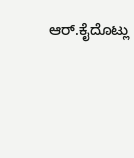ಆರ್.ಕೈದೊಟ್ಲು